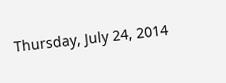Thursday, July 24, 2014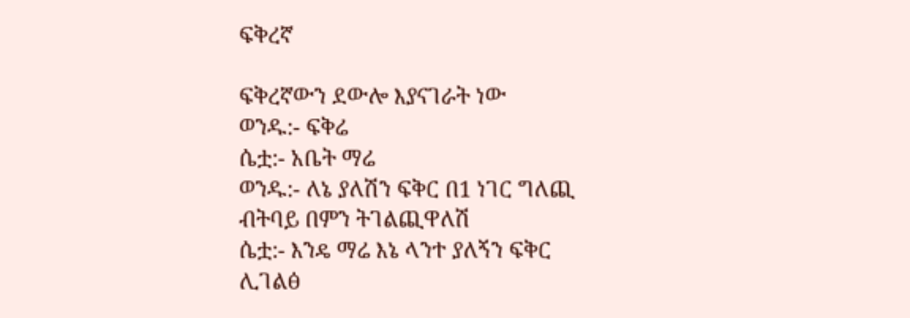ፍቅረኛ

ፍቅረኛውን ደውሎ እያናገራት ነው
ወንዱ:- ፍቅሬ
ሴቷ:- አቤት ማሬ
ወንዱ:- ለኔ ያለሽን ፍቅር በ1 ነገር ግለጪ
ብትባይ በምን ትገልጪዋለሽ
ሴቷ:- እንዴ ማሬ እኔ ላንተ ያለኝን ፍቅር
ሊገልፅ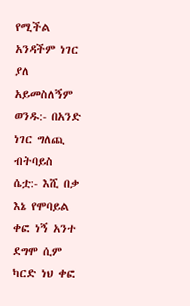የሚችል አንዳችም ነገር ያለ
አይመስለኝም
ወንዱ:- በአንድ ነገር ግለጪ ብትባይስ
ሴቷ:- እሺ በቃ እኔ የሞባይል ቀፎ ነኝ አንተ
ደግሞ ሲም ካርድ ነህ ቀፎ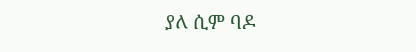ያለ ሲም ባዶ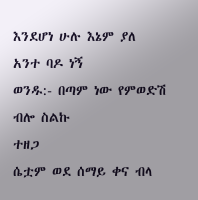እንደሆነ ሁሉ እኔም ያለ አንተ ባዶ ነኝ
ወንዱ:- በጣም ነው የምወድሽ ብሎ ስልኩ
ተዘጋ
ሴቷም ወደ ሰማይ ቀና ብላ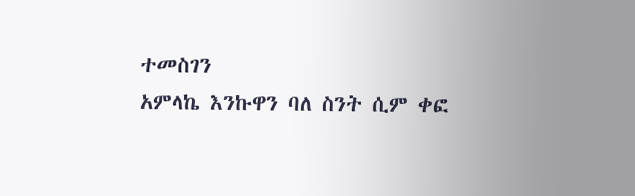ተመስገን
አምላኬ እንኩዋን ባለ ስንት ሲም ቀፎ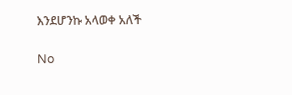እንደሆንኩ አላወቀ አለች

No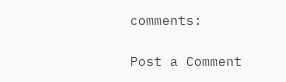comments:

Post a Comment